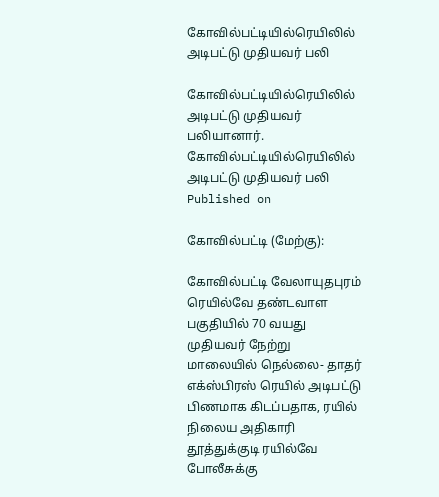கோவில்பட்டியில்ரெயிலில் அடிபட்டு முதியவர் பலி

கோவில்பட்டியில்ரெயிலில் அடிபட்டு முதியவர் பலியானார்.
கோவில்பட்டியில்ரெயிலில் அடிபட்டு முதியவர் பலி
Published on

கோவில்பட்டி (மேற்கு):

கோவில்பட்டி வேலாயுதபுரம் ரெயில்வே தண்டவாள பகுதியில் 70 வயது முதியவர் நேற்று மாலையில் நெல்லை- தாதர் எக்ஸ்பிரஸ் ரெயில் அடிபட்டு பிணமாக கிடப்பதாக, ரயில் நிலைய அதிகாரி தூத்துக்குடி ரயில்வே போலீசுக்கு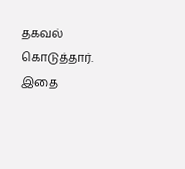தகவல் கொடுத்தார். இதை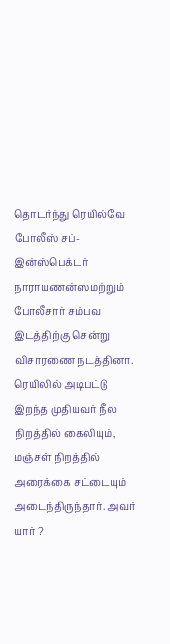தொடர்ந்து ரெயில்வே போலீஸ் சப்- இன்ஸ்பெக்டர் நாராயணன்ஸமற்றும் போலீசார் சம்பவ இடத்திற்கு சென்று விசாரணை நடத்தினா. ரெயிலில் அடிபட்டு இறந்த முதியவர் நீல நிறத்தில் கைலியும், மஞ்சள் நிறத்தில் அரைக்கை சட்டையும் அடைந்திருந்தார். அவர் யார் ?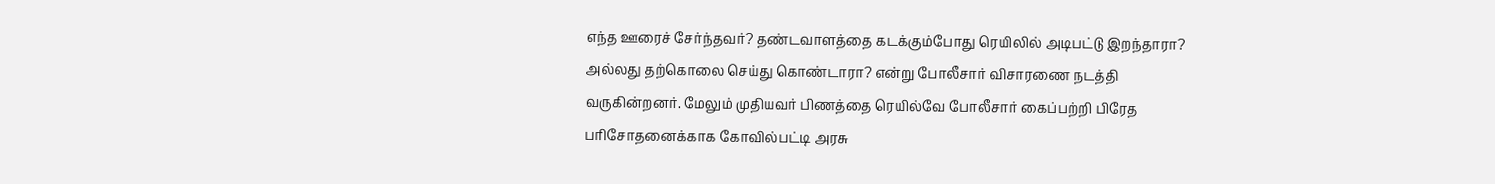எந்த ஊரைச் சேர்ந்தவர்? தண்டவாளத்தை கடக்கும்போது ரெயிலில் அடிபட்டு இறந்தாரா? அல்லது தற்கொலை செய்து கொண்டாரா? என்று போலீசார் விசாரணை நடத்தி வருகின்றனர். மேலும் முதியவர் பிணத்தை ரெயில்வே போலீசார் கைப்பற்றி பிரேத பரிசோதனைக்காக கோவில்பட்டி அரசு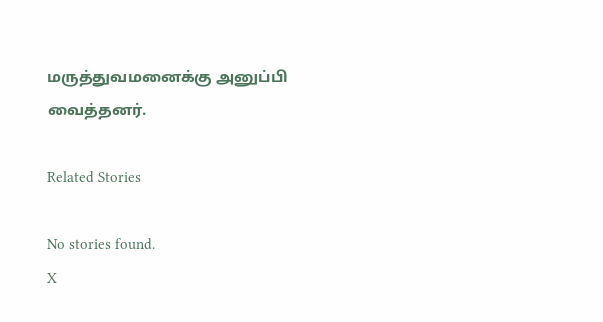மருத்துவமனைக்கு அனுப்பி வைத்தனர்.

Related Stories

No stories found.
X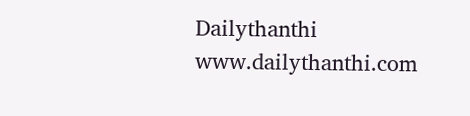Dailythanthi
www.dailythanthi.com